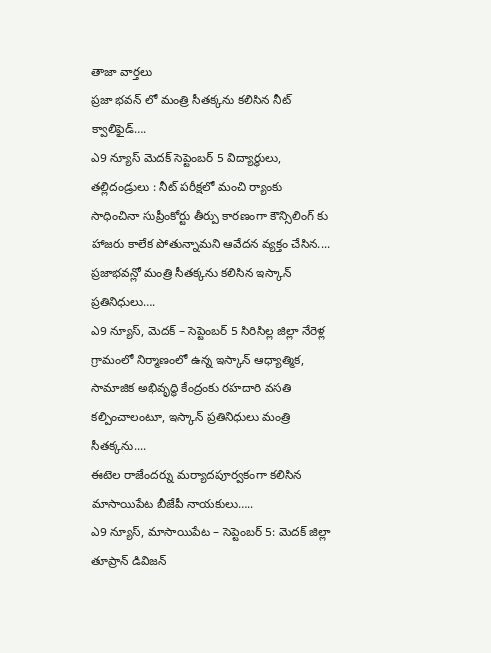తాజా వార్తలు
ప్రజా భవన్ లో మంత్రి సీతక్కను కలిసిన నీట్ క్వాలిఫైడ్….
ఎ9 న్యూస్ మెదక్ సెప్టెంబర్ 5 విద్యార్థులు, తల్లిదండ్రులు : నీట్ పరీక్షలో మంచి ర్యాంకు సాధించినా సుప్రీంకోర్టు తీర్పు కారణంగా కౌన్సిలింగ్ కు హాజరు కాలేక పోతున్నామని ఆవేదన వ్యక్తం చేసిన....
ప్రజాభవన్లో మంత్రి సీతక్కను కలిసిన ఇస్కాన్ ప్రతినిధులు….
ఎ9 న్యూస్, మెదక్ – సెప్టెంబర్ 5 సిరిసిల్ల జిల్లా నేరెళ్ల గ్రామంలో నిర్మాణంలో ఉన్న ఇస్కాన్ ఆధ్యాత్మిక, సామాజిక అభివృద్ధి కేంద్రంకు రహదారి వసతి కల్పించాలంటూ, ఇస్కాన్ ప్రతినిధులు మంత్రి సీతక్కను....
ఈటెల రాజేందర్ను మర్యాదపూర్వకంగా కలిసిన మాసాయిపేట బీజేపీ నాయకులు…..
ఎ9 న్యూస్, మాసాయిపేట – సెప్టెంబర్ 5: మెదక్ జిల్లా తూప్రాన్ డివిజన్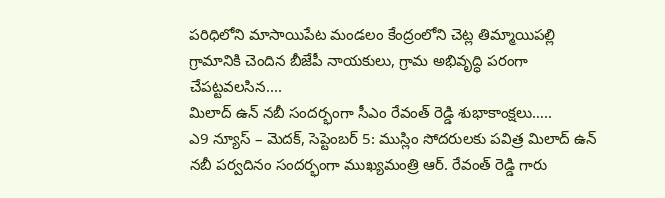పరిధిలోని మాసాయిపేట మండలం కేంద్రంలోని చెట్ల తిమ్మాయిపల్లి గ్రామానికి చెందిన బీజేపీ నాయకులు, గ్రామ అభివృద్ధి పరంగా చేపట్టవలసిన....
మిలాద్ ఉన్ నబీ సందర్భంగా సీఎం రేవంత్ రెడ్డి శుభాకాంక్షలు…..
ఎ9 న్యూస్ – మెదక్, సెప్టెంబర్ 5: ముస్లిం సోదరులకు పవిత్ర మిలాద్ ఉన్ నబీ పర్వదినం సందర్భంగా ముఖ్యమంత్రి ఆర్. రేవంత్ రెడ్డి గారు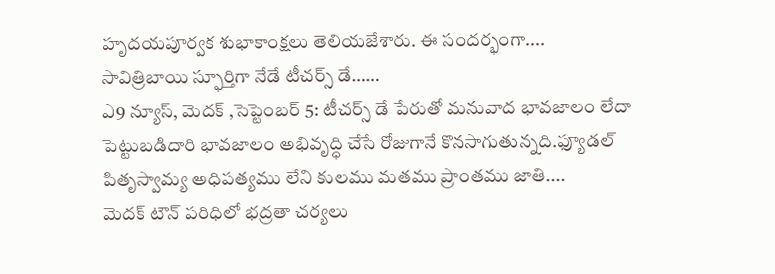హృదయపూర్వక శుభాకాంక్షలు తెలియజేశారు. ఈ సందర్భంగా....
సావిత్రిబాయి స్ఫూర్తిగా నేడే టీచర్స్ డే……
ఎ9 న్యూస్, మెదక్ ,సెప్టెంబర్ 5: టీచర్స్ డే పేరుతో మనువాద భావజాలం లేదా పెట్టుబడిదారి భావజాలం అభివృద్ధి చేసే రోజుగానే కొనసాగుతున్నది.ఫ్యూడల్ పితృస్వామ్య అధిపత్యము లేని కులము మతము ప్రాంతము జాతి....
మెదక్ టౌన్ పరిధిలో భద్రతా చర్యలు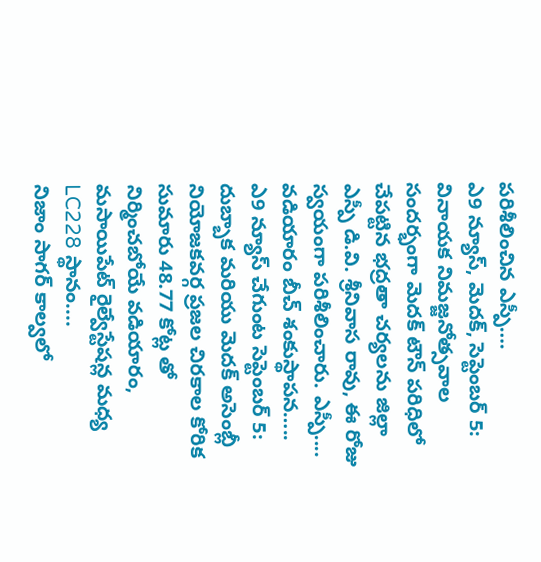పరిశీలించిన ఎస్పీ….
ఎ9 న్యూస్, మెదక్, సెప్టెంబర్ 5: వినాయక నిమజ్జనోత్సవాల సందర్భంగా మెదక్ టౌన్ పరిధిలో చేపట్టిన భద్రతా చర్యలను జిల్లా ఎస్పీ డి.వి. శ్రీనివాస రావు, ఈ రోజు స్వయంగా పరిశీలించారు. ఎస్పీ....
వడియారం బీచ్ శంకుస్థాపన…..
ఎ9 న్యూస్ చేగుంట సెప్టెంబర్ 5: దుబ్బాక మరియు మెదక్ అసెంబ్లీ నియోజకవర్గ ప్రజల చిరకాల కోరిక సుమారు 48.77 కోట్ల తో నిర్మించబోయే వడియారం, మసాయిపేట్ రైల్వేస్టేషన్ల మధ్య LC228 స్థానం....
నిజాం సాగర్ కాల్వలో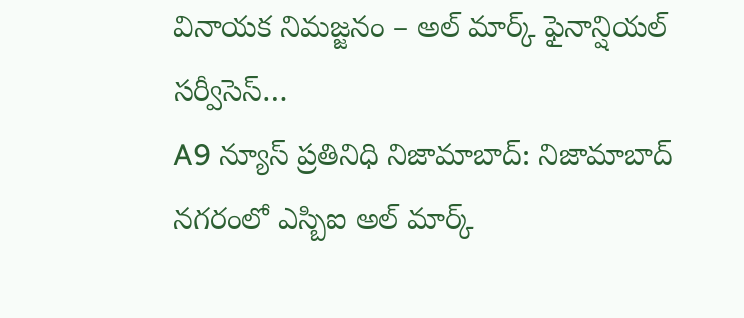వినాయక నిమజ్జనం – అల్ మార్క్ ఫైనాన్షియల్ సర్వీసెస్…
A9 న్యూస్ ప్రతినిధి నిజామాబాద్: నిజామాబాద్ నగరంలో ఎస్బిఐ అల్ మార్క్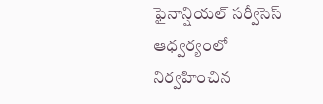ఫైనాన్షియల్ సర్వీసెస్ ఆధ్వర్యంలో నిర్వహించిన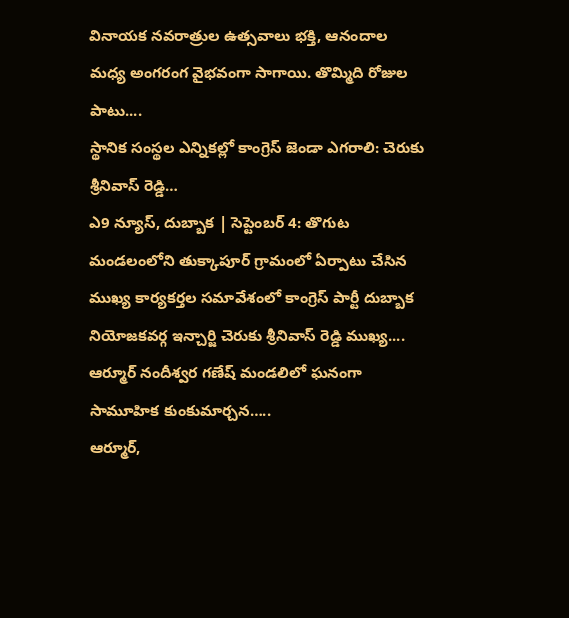వినాయక నవరాత్రుల ఉత్సవాలు భక్తి, ఆనందాల మధ్య అంగరంగ వైభవంగా సాగాయి. తొమ్మిది రోజుల పాటు....
స్థానిక సంస్థల ఎన్నికల్లో కాంగ్రెస్ జెండా ఎగరాలి: చెరుకు శ్రీనివాస్ రెడ్డి…
ఎ9 న్యూస్, దుబ్బాక | సెప్టెంబర్ 4: తొగుట మండలంలోని తుక్కాపూర్ గ్రామంలో ఏర్పాటు చేసిన ముఖ్య కార్యకర్తల సమావేశంలో కాంగ్రెస్ పార్టీ దుబ్బాక నియోజకవర్గ ఇన్చార్జి చెరుకు శ్రీనివాస్ రెడ్డి ముఖ్య....
ఆర్మూర్ నందీశ్వర గణేష్ మండలిలో ఘనంగా సామూహిక కుంకుమార్చన…..
ఆర్మూర్,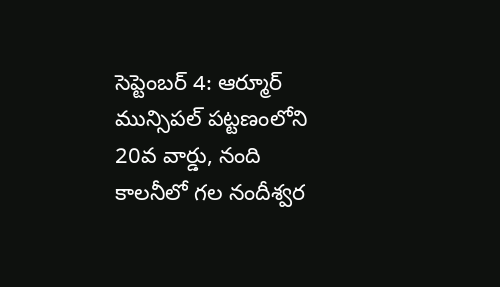సెప్టెంబర్ 4: ఆర్మూర్ మున్సిపల్ పట్టణంలోని 20వ వార్డు, నంది కాలనీలో గల నందీశ్వర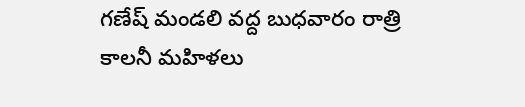గణేష్ మండలి వద్ద బుధవారం రాత్రి కాలనీ మహిళలు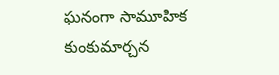ఘనంగా సామూహిక కుంకుమార్చన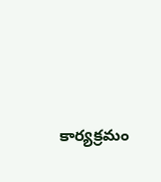కార్యక్రమం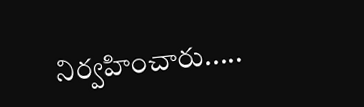నిర్వహించారు.....